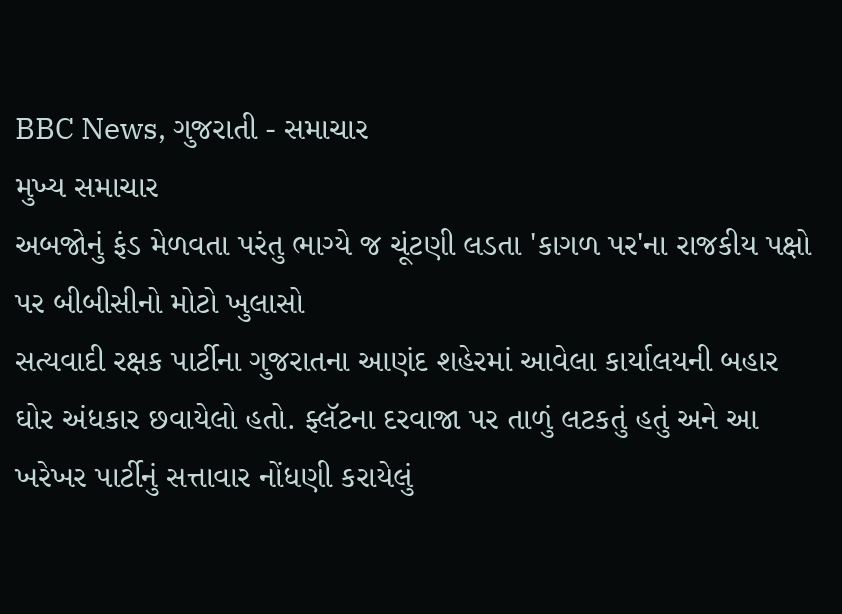BBC News, ગુજરાતી - સમાચાર
મુખ્ય સમાચાર
અબજોનું ફંડ મેળવતા પરંતુ ભાગ્યે જ ચૂંટણી લડતા 'કાગળ પર'ના રાજકીય પક્ષો પર બીબીસીનો મોટો ખુલાસો
સત્યવાદી રક્ષક પાર્ટીના ગુજરાતના આણંદ શહેરમાં આવેલા કાર્યાલયની બહાર ઘોર અંધકાર છવાયેલો હતો. ફ્લૅટના દરવાજા પર તાળું લટકતું હતું અને આ ખરેખર પાર્ટીનું સત્તાવાર નોંધણી કરાયેલું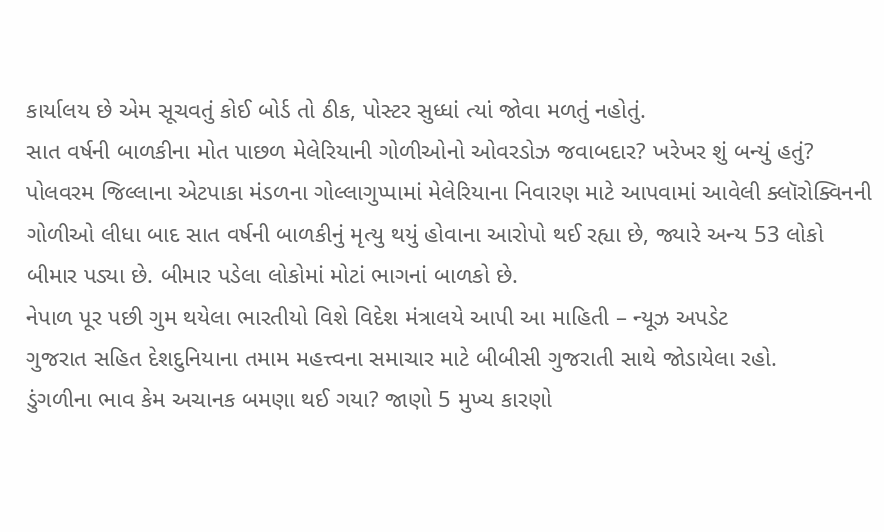કાર્યાલય છે એમ સૂચવતું કોઈ બોર્ડ તો ઠીક, પોસ્ટર સુધ્ધાં ત્યાં જોવા મળતું નહોતું.
સાત વર્ષની બાળકીના મોત પાછળ મેલેરિયાની ગોળીઓનો ઓવરડોઝ જવાબદાર? ખરેખર શું બન્યું હતું?
પોલવરમ જિલ્લાના એટપાકા મંડળના ગોલ્લાગુપ્પામાં મેલેરિયાના નિવારણ માટે આપવામાં આવેલી ક્લૉરોક્વિનની ગોળીઓ લીધા બાદ સાત વર્ષની બાળકીનું મૃત્યુ થયું હોવાના આરોપો થઈ રહ્યા છે, જ્યારે અન્ય 53 લોકો બીમાર પડ્યા છે. બીમાર પડેલા લોકોમાં મોટાં ભાગનાં બાળકો છે.
નેપાળ પૂર પછી ગુમ થયેલા ભારતીયો વિશે વિદેશ મંત્રાલયે આપી આ માહિતી – ન્યૂઝ અપડેટ
ગુજરાત સહિત દેશદુનિયાના તમામ મહત્ત્વના સમાચાર માટે બીબીસી ગુજરાતી સાથે જોડાયેલા રહો.
ડુંગળીના ભાવ કેમ અચાનક બમણા થઈ ગયા? જાણો 5 મુખ્ય કારણો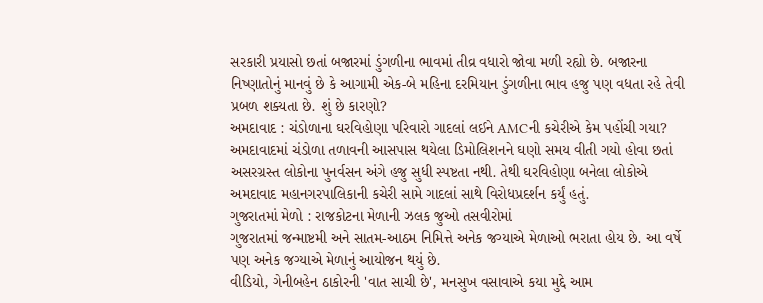સરકારી પ્રયાસો છતાં બજારમાં ડુંગળીના ભાવમાં તીવ્ર વધારો જોવા મળી રહ્યો છે. બજારના નિષ્ણાતોનું માનવું છે કે આગામી એક-બે મહિના દરમિયાન ડુંગળીના ભાવ હજુ પણ વધતા રહે તેવી પ્રબળ શક્યતા છે. શું છે કારણો?
અમદાવાદ : ચંડોળાના ઘરવિહોણા પરિવારો ગાદલાં લઈને AMCની કચેરીએ કેમ પહોંચી ગયા?
અમદાવાદમાં ચંડોળા તળાવની આસપાસ થયેલા ડિમોલિશનને ઘણો સમય વીતી ગયો હોવા છતાં અસરગ્રસ્ત લોકોના પુનર્વસન અંગે હજુ સુધી સ્પષ્ટતા નથી. તેથી ઘરવિહોણા બનેલા લોકોએ અમદાવાદ મહાનગરપાલિકાની કચેરી સામે ગાદલાં સાથે વિરોધપ્રદર્શન કર્યું હતું.
ગુજરાતમાં મેળો : રાજકોટના મેળાની ઝલક જુઓ તસવીરોમાં
ગુજરાતમાં જન્માષ્ટમી અને સાતમ-આઠમ નિમિત્તે અનેક જગ્યાએ મેળાઓ ભરાતા હોય છે. આ વર્ષે પણ અનેક જગ્યાએ મેળાનું આયોજન થયું છે.
વીડિયો, ગેનીબહેન ઠાકોરની 'વાત સાચી છે', મનસુખ વસાવાએ કયા મુદ્દે આમ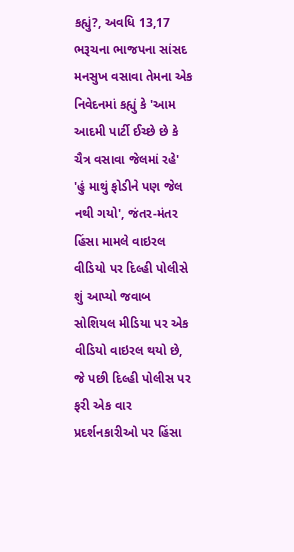કહ્યું?, અવધિ 13,17
ભરૂચના ભાજપના સાંસદ મનસુખ વસાવા તેમના એક નિવેદનમાં કહ્યું કે 'આમ આદમી પાર્ટી ઈચ્છે છે કે ચૈત્ર વસાવા જેલમાં રહે'
'હું માથું ફોડીને પણ જેલ નથી ગયો', જંતર-મંતર હિંસા મામલે વાઇરલ વીડિયો પર દિલ્હી પોલીસે શું આપ્યો જવાબ
સોશિયલ મીડિયા પર એક વીડિયો વાઇરલ થયો છે, જે પછી દિલ્હી પોલીસ પર ફરી એક વાર પ્રદર્શનકારીઓ પર હિંસા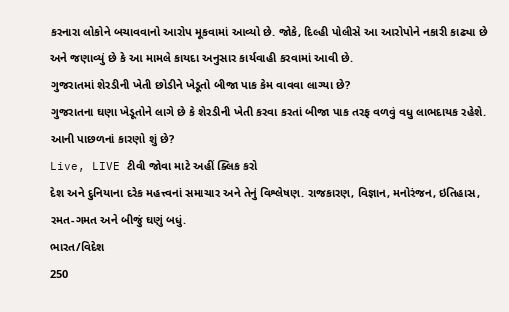કરનારા લોકોને બચાવવાનો આરોપ મૂકવામાં આવ્યો છે. જોકે, દિલ્હી પોલીસે આ આરોપોને નકારી કાઢ્યા છે અને જણાવ્યું છે કે આ મામલે કાયદા અનુસાર કાર્યવાહી કરવામાં આવી છે.
ગુજરાતમાં શેરડીની ખેતી છોડીને ખેડૂતો બીજા પાક કેમ વાવવા લાગ્યા છે?
ગુજરાતના ઘણા ખેડૂતોને લાગે છે કે શેરડીની ખેતી કરવા કરતાં બીજા પાક તરફ વળવું વધુ લાભદાયક રહેશે. આની પાછળનાં કારણો શું છે?
Live, LIVE ટીવી જોવા માટે અહીં ક્લિક કરો
દેશ અને દુનિયાના દરેક મહત્ત્વનાં સમાચાર અને તેનું વિશ્લેષણ. રાજકારણ, વિજ્ઞાન, મનોરંજન, ઇતિહાસ, રમત-ગમત અને બીજું ઘણું બધું.
ભારત/વિદેશ
250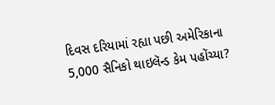દિવસ દરિયામાં રહ્યા પછી અમેરિકાના 5,000 સૈનિકો થાઇલૅન્ડ કેમ પહોંચ્યા?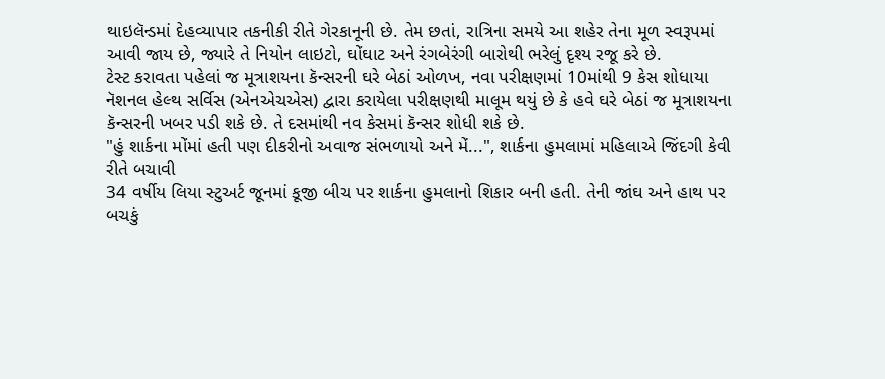થાઇલૅન્ડમાં દેહવ્યાપાર તકનીકી રીતે ગેરકાનૂની છે. તેમ છતાં, રાત્રિના સમયે આ શહેર તેના મૂળ સ્વરૂપમાં આવી જાય છે, જ્યારે તે નિયોન લાઇટો, ઘોંઘાટ અને રંગબેરંગી બારોથી ભરેલું દૃશ્ય રજૂ કરે છે.
ટેસ્ટ કરાવતા પહેલાં જ મૂત્રાશયના કૅન્સરની ઘરે બેઠાં ઓળખ, નવા પરીક્ષણમાં 10માંથી 9 કેસ શોધાયા
નૅશનલ હેલ્થ સર્વિસ (એનએચએસ) દ્વારા કરાયેલા પરીક્ષણથી માલૂમ થયું છે કે હવે ઘરે બેઠાં જ મૂત્રાશયના કૅન્સરની ખબર પડી શકે છે. તે દસમાંથી નવ કેસમાં કૅન્સર શોધી શકે છે.
"હું શાર્કના મોંમાં હતી પણ દીકરીનો અવાજ સંભળાયો અને મેં...", શાર્કના હુમલામાં મહિલાએ જિંદગી કેવી રીતે બચાવી
34 વર્ષીય લિયા સ્ટુઅર્ટ જૂનમાં કૂજી બીચ પર શાર્કના હુમલાનો શિકાર બની હતી. તેની જાંઘ અને હાથ પર બચકું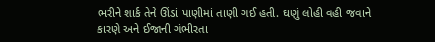ભરીને શાર્ક તેને ઊંડાં પાણીમાં તાણી ગઈ હતી. ઘણું લોહી વહી જવાને કારણે અને ઈજાની ગંભીરતા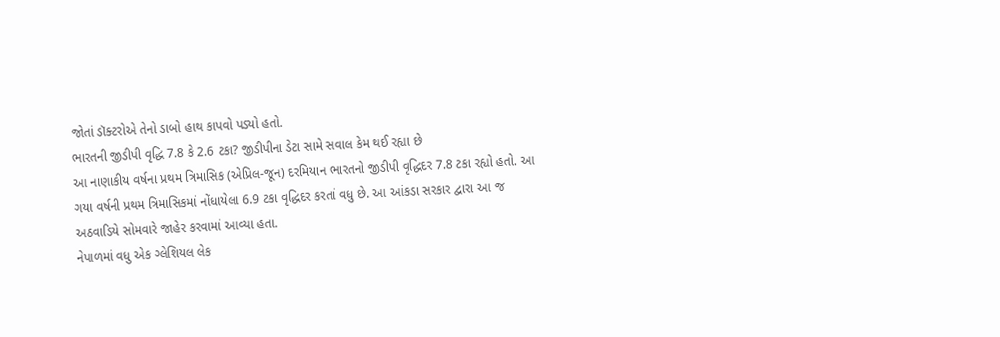જોતાં ડૉક્ટરોએ તેનો ડાબો હાથ કાપવો પડ્યો હતો.
ભારતની જીડીપી વૃદ્ધિ 7.8 કે 2.6 ટકા? જીડીપીના ડેટા સામે સવાલ કેમ થઈ રહ્યા છે
આ નાણાકીય વર્ષના પ્રથમ ત્રિમાસિક (એપ્રિલ-જૂન) દરમિયાન ભારતનો જીડીપી વૃદ્ધિદર 7.8 ટકા રહ્યો હતો. આ ગયા વર્ષની પ્રથમ ત્રિમાસિકમાં નોંધાયેલા 6.9 ટકા વૃદ્ધિદર કરતાં વધુ છે. આ આંકડા સરકાર દ્વારા આ જ અઠવાડિયે સોમવારે જાહેર કરવામાં આવ્યા હતા.
નેપાળમાં વધુ એક ગ્લેશિયલ લેક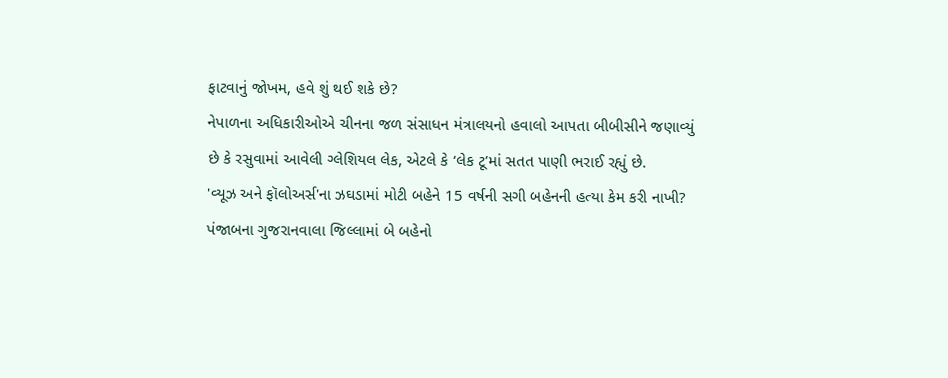ફાટવાનું જોખમ, હવે શું થઈ શકે છે?
નેપાળના અધિકારીઓએ ચીનના જળ સંસાધન મંત્રાલયનો હવાલો આપતા બીબીસીને જણાવ્યું છે કે રસુવામાં આવેલી ગ્લેશિયલ લેક, એટલે કે ‘લેક ટૂ’માં સતત પાણી ભરાઈ રહ્યું છે.
'વ્યૂઝ અને ફૉલોઅર્સ'ના ઝઘડામાં મોટી બહેને 15 વર્ષની સગી બહેનની હત્યા કેમ કરી નાખી?
પંજાબના ગુજરાનવાલા જિલ્લામાં બે બહેનો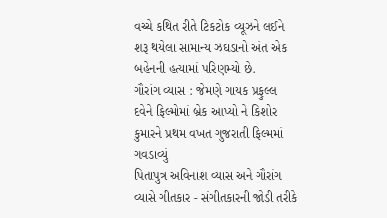વચ્ચે કથિત રીતે ટિકટોક વ્યૂઝને લઈને શરૂ થયેલા સામાન્ય ઝઘડાનો અંત એક બહેનની હત્યામાં પરિણમ્યો છે.
ગૌરાંગ વ્યાસ : જેમણે ગાયક પ્રફુલ્લ દવેને ફિલ્મોમાં બ્રેક આપ્યો ને કિશોર કુમારને પ્રથમ વખત ગુજરાતી ફિલ્મમાં ગવડાવ્યું
પિતાપુત્ર અવિનાશ વ્યાસ અને ગૌરાંગ વ્યાસે ગીતકાર - સંગીતકારની જોડી તરીકે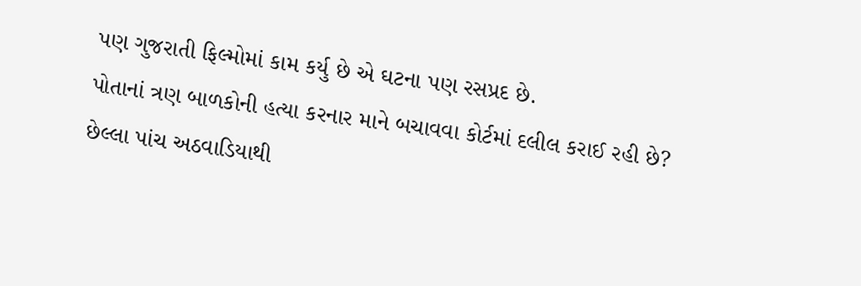પણ ગુજરાતી ફિલ્મોમાં કામ કર્યુ છે એ ઘટના પણ રસપ્રદ છે.
પોતાનાં ત્રણ બાળકોની હત્યા કરનાર માને બચાવવા કોર્ટમાં દલીલ કરાઈ રહી છે?
છેલ્લા પાંચ અઠવાડિયાથી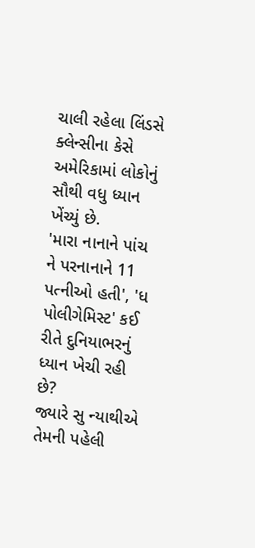ચાલી રહેલા લિંડસે ક્લેન્સીના કેસે અમેરિકામાં લોકોનું સૌથી વધુ ધ્યાન ખેંચ્યું છે.
'મારા નાનાને પાંચ ને પરનાનાને 11 પત્નીઓ હતી', 'ધ પોલીગેમિસ્ટ' કઈ રીતે દુનિયાભરનું ધ્યાન ખેચી રહી છે?
જ્યારે સુ ન્યાથીએ તેમની પહેલી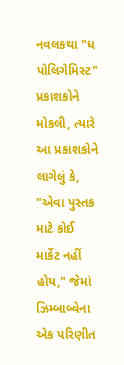નવલકથા "ધ પોલિગેમિસ્ટ" પ્રકાશકોને મોકલી, ત્યારે આ પ્રકાશકોને લાગેલું કે, "એવા પુસ્તક માટે કોઈ માર્કેટ નહીં હોય," જેમાં ઝિમ્બાબ્વેના એક પરિણીત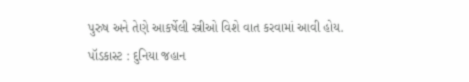પુરુષ અને તેણે આકર્ષેલી સ્ત્રીઓ વિશે વાત કરવામાં આવી હોય.
પૉડકાસ્ટ : દુનિયા જહાન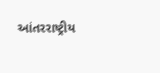આંતરરાષ્ટ્રીય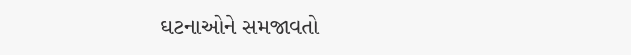ઘટનાઓને સમજાવતો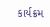કાર્યક્રમ